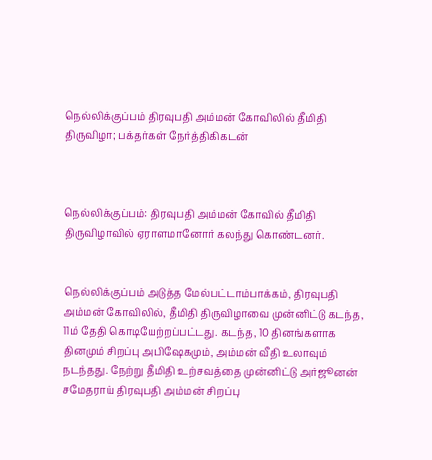நெல்லிக்குப்பம் திரவுபதி அம்மன் கோவிலில் தீமிதி திருவிழா; பக்தர்கள் நேர்த்திகிகடன்



நெல்லிக்குப்பம்: திரவுபதி அம்மன் கோவில் தீமிதி திருவிழாவில் ஏராளமானோர் கலந்து கொண்டனர்.


நெல்லிக்குப்பம் அடுத்த மேல்பட்டாம்பாக்கம், திரவுபதி அம்மன் கோவிலில், தீமிதி திருவிழாவை முன்னிட்டு கடந்த, 11ம் தேதி கொடியேற்றப்பட்டது. கடந்த, 10 தினங்களாக தினமும் சிறப்பு அபிஷேகமும், அம்மன் வீதி உலாவும் நடந்தது. நேற்று தீமிதி உற்சவத்தை முன்னிட்டு அர்ஜூனன் சமேதராய் திரவுபதி அம்மன் சிறப்பு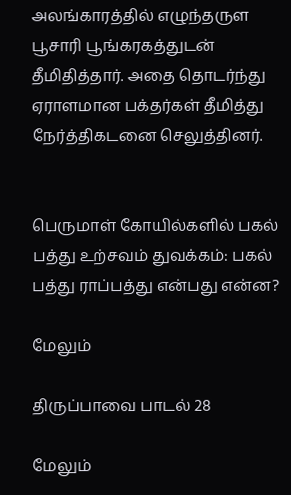அலங்காரத்தில் எழுந்தருள பூசாரி பூங்கரகத்துடன் தீமிதித்தார். அதை தொடர்ந்து ஏராளமான பக்தர்கள் தீமித்து நேர்த்திகடனை செலுத்தினர்.


பெருமாள் கோயில்களில் பகல் பத்து உற்சவம் துவக்கம்: பகல் பத்து ராப்பத்து என்பது என்ன?

மேலும்

திருப்பாவை பாடல் 28

மேலும்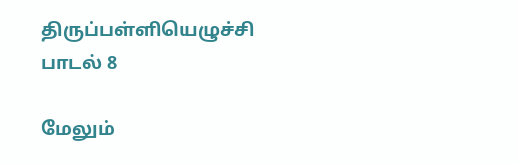திருப்பள்ளியெழுச்சி பாடல் 8

மேலும்